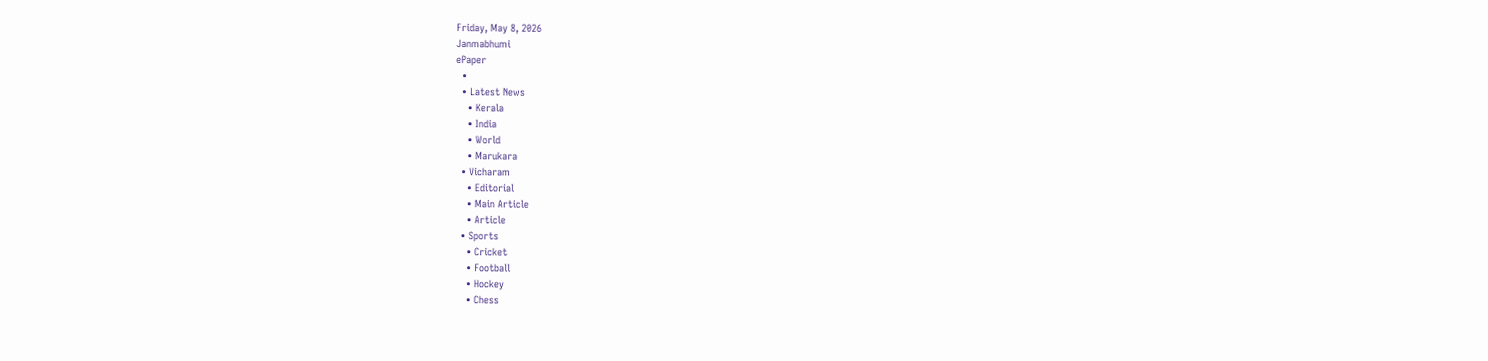Friday, May 8, 2026
Janmabhumi
ePaper
  •
  • Latest News
    • Kerala
    • India
    • World
    • Marukara
  • Vicharam
    • Editorial
    • Main Article
    • Article
  • Sports
    • Cricket
    • Football
    • Hockey
    • Chess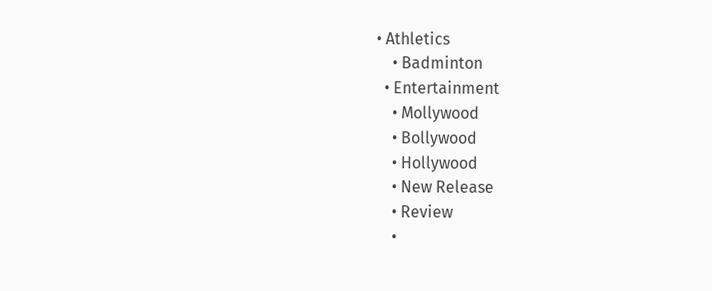• Athletics
    • Badminton
  • Entertainment
    • Mollywood
    • Bollywood
    • Hollywood
    • New Release
    • Review
    •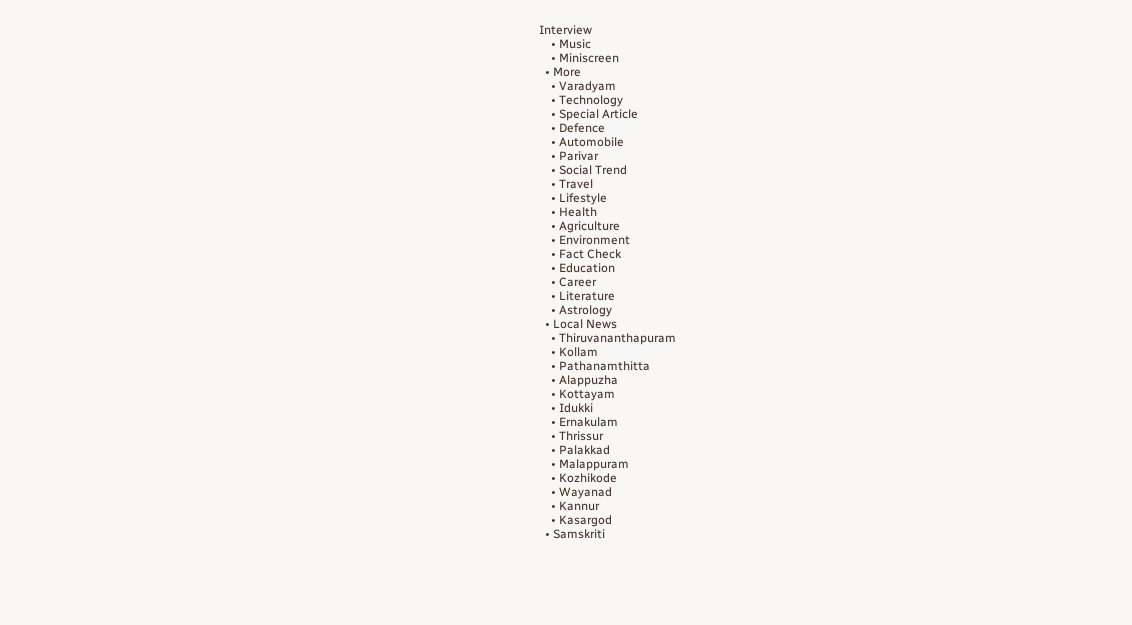Interview
    • Music
    • Miniscreen
  • More
    • Varadyam
    • Technology
    • Special Article
    • Defence
    • Automobile
    • Parivar
    • Social Trend
    • Travel
    • Lifestyle
    • Health
    • Agriculture
    • Environment
    • Fact Check
    • Education
    • Career
    • Literature
    • Astrology
  • Local News
    • Thiruvananthapuram
    • Kollam
    • Pathanamthitta
    • Alappuzha
    • Kottayam
    • Idukki
    • Ernakulam
    • Thrissur
    • Palakkad
    • Malappuram
    • Kozhikode
    • Wayanad
    • Kannur
    • Kasargod
  • Samskriti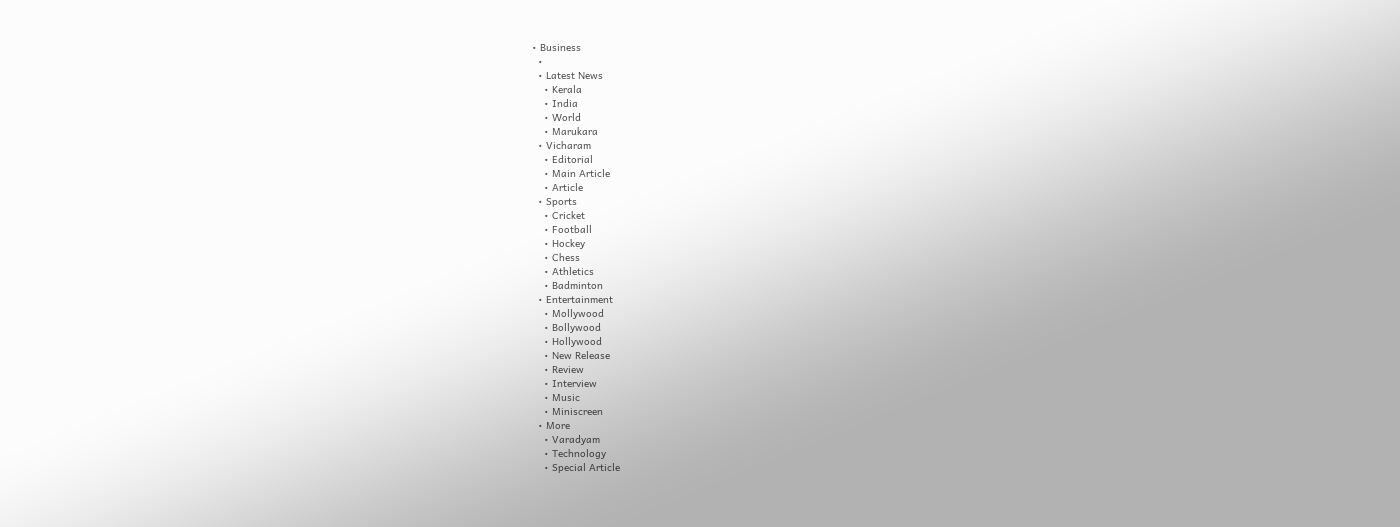• Business
  •
  • Latest News
    • Kerala
    • India
    • World
    • Marukara
  • Vicharam
    • Editorial
    • Main Article
    • Article
  • Sports
    • Cricket
    • Football
    • Hockey
    • Chess
    • Athletics
    • Badminton
  • Entertainment
    • Mollywood
    • Bollywood
    • Hollywood
    • New Release
    • Review
    • Interview
    • Music
    • Miniscreen
  • More
    • Varadyam
    • Technology
    • Special Article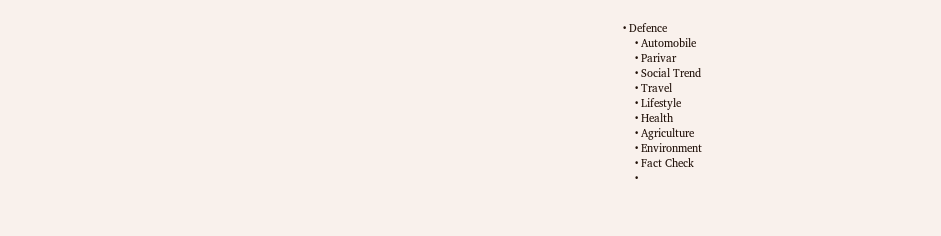• Defence
    • Automobile
    • Parivar
    • Social Trend
    • Travel
    • Lifestyle
    • Health
    • Agriculture
    • Environment
    • Fact Check
    •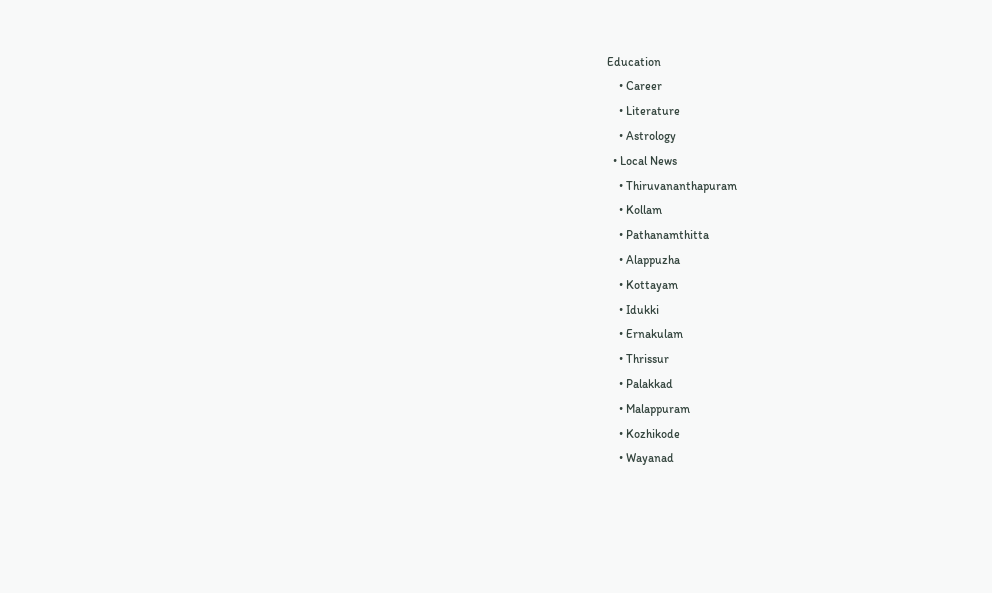Education
    • Career
    • Literature
    • Astrology
  • Local News
    • Thiruvananthapuram
    • Kollam
    • Pathanamthitta
    • Alappuzha
    • Kottayam
    • Idukki
    • Ernakulam
    • Thrissur
    • Palakkad
    • Malappuram
    • Kozhikode
    • Wayanad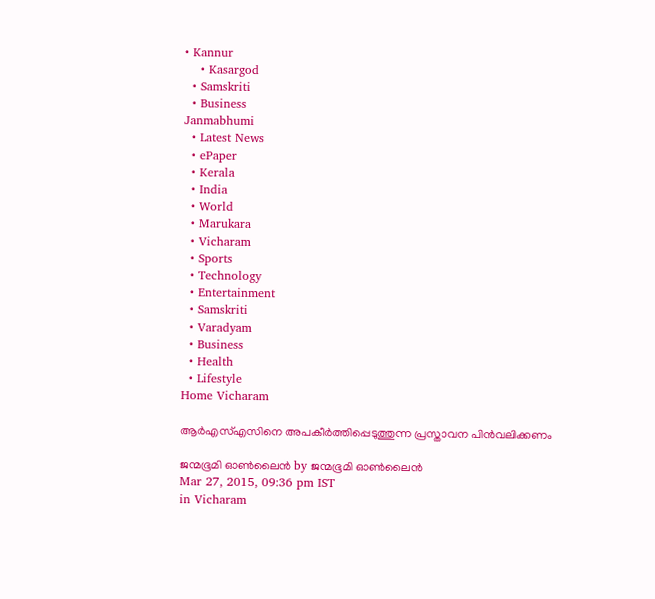• Kannur
    • Kasargod
  • Samskriti
  • Business
Janmabhumi
  • Latest News
  • ePaper
  • Kerala
  • India
  • World
  • Marukara
  • Vicharam
  • Sports
  • Technology
  • Entertainment
  • Samskriti
  • Varadyam
  • Business
  • Health
  • Lifestyle
Home Vicharam

ആര്‍എസ്എസിനെ അപകീര്‍ത്തിപ്പെടുത്തുന്ന പ്രസ്താവന പിന്‍വലിക്കണം

ജന്മഭൂമി ഓണ്‍ലൈന്‍ by ജന്മഭൂമി ഓണ്‍ലൈന്‍
Mar 27, 2015, 09:36 pm IST
in Vicharam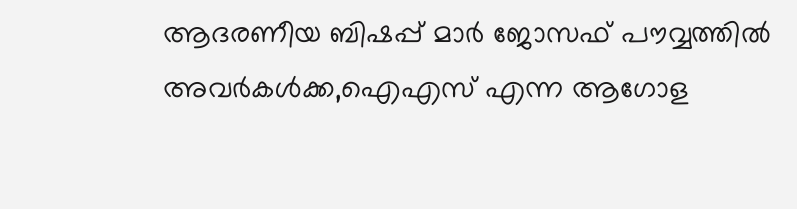ആദരണീയ ബിഷപ്പ് മാര്‍ ജോസഫ് പൗവ്വത്തില്‍ അവര്‍കള്‍ക്ക,ഐഎസ് എന്ന ആഗോള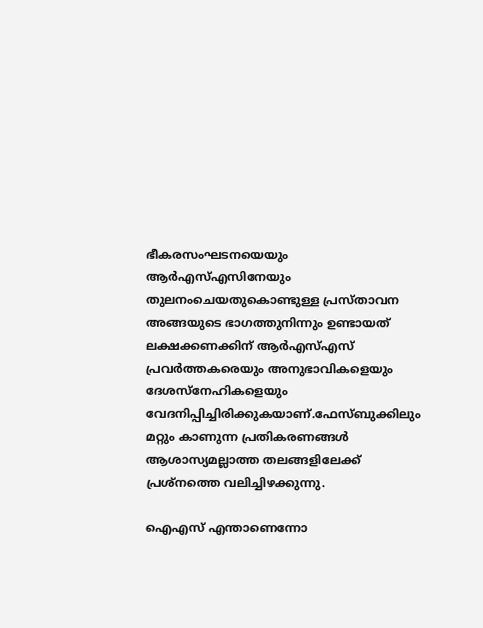ഭീകരസംഘടനയെയും ആര്‍എസ്എസിനേയും തുലനംചെയതുകൊണ്ടുള്ള പ്രസ്താവന അങ്ങയുടെ ഭാഗത്തുനിന്നും ഉണ്ടായത് ലക്ഷക്കണക്കിന് ആര്‍എസ്എസ് പ്രവര്‍ത്തകരെയും അനുഭാവികളെയും ദേശസ്നേഹികളെയും വേദനിപ്പിച്ചിരിക്കുകയാണ്.ഫേസ്ബുക്കിലും മറ്റും കാണുന്ന പ്രതികരണങ്ങള്‍ ആശാസ്യമല്ലാത്ത തലങ്ങളിലേക്ക് പ്രശ്‌നത്തെ വലിച്ചിഴക്കുന്നു.

ഐഎസ് എന്താണെന്നോ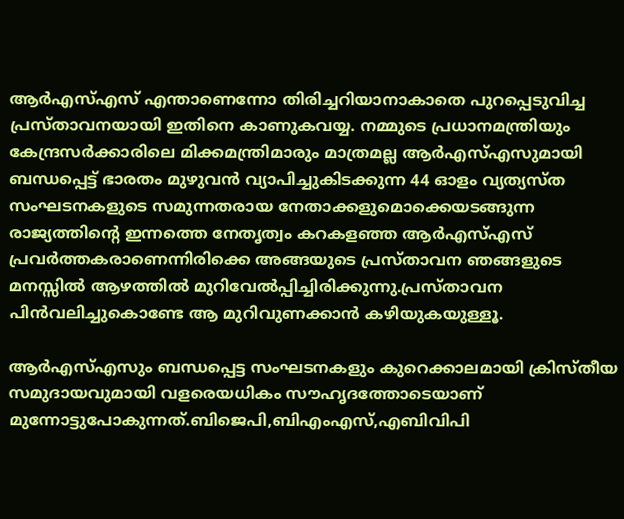ആര്‍എസ്എസ് എന്താണെന്നോ തിരിച്ചറിയാനാകാതെ പുറപ്പെടുവിച്ച പ്രസ്താവനയായി ഇതിനെ കാണുകവയ്യ. നമ്മുടെ പ്രധാനമന്ത്രിയും കേന്ദ്രസര്‍ക്കാരിലെ മിക്കമന്ത്രിമാരും മാത്രമല്ല ആര്‍എസ്എസുമായി ബന്ധപ്പെട്ട് ഭാരതം മുഴുവന്‍ വ്യാപിച്ചുകിടക്കുന്ന 44 ഓളം വ്യത്യസ്ത സംഘടനകളുടെ സമുന്നതരായ നേതാക്കളുമൊക്കെയടങ്ങുന്ന രാജ്യത്തിന്റെ ഇന്നത്തെ നേതൃത്വം കറകളഞ്ഞ ആര്‍എസ്എസ് പ്രവര്‍ത്തകരാണെന്നിരിക്കെ അങ്ങയുടെ പ്രസ്താവന ഞങ്ങളുടെ മനസ്സില്‍ ആഴത്തില്‍ മുറിവേല്‍പ്പിച്ചിരിക്കുന്നു.പ്രസ്താവന പിന്‍വലിച്ചുകൊണ്ടേ ആ മുറിവുണക്കാന്‍ കഴിയുകയുള്ളൂ.

ആര്‍എസ്എസും ബന്ധപ്പെട്ട സംഘടനകളും കുറെക്കാലമായി ക്രിസ്തീയ സമുദായവുമായി വളരെയധികം സൗഹൃദത്തോടെയാണ് മുന്നോട്ടുപോകുന്നത്.ബിജെപി,ബിഎംഎസ്,എബിവിപി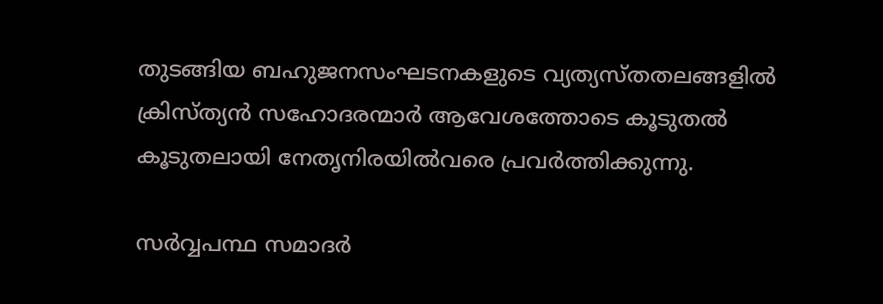തുടങ്ങിയ ബഹുജനസംഘടനകളുടെ വ്യത്യസ്തതലങ്ങളില്‍ ക്രിസ്ത്യന്‍ സഹോദരന്മാര്‍ ആവേശത്തോടെ കൂടുതല്‍ കൂടുതലായി നേതൃനിരയില്‍വരെ പ്രവര്‍ത്തിക്കുന്നു.

സര്‍വ്വപന്ഥ സമാദര്‍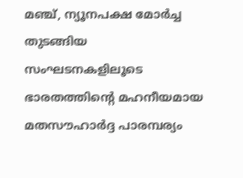മഞ്ച്, ന്യൂനപക്ഷ മോര്‍ച്ച തുടങ്ങിയ സംഘടനകളിലൂടെ ഭാരതത്തിന്റെ മഹനീയമായ മതസൗഹാര്‍ദ്ദ പാരമ്പര്യം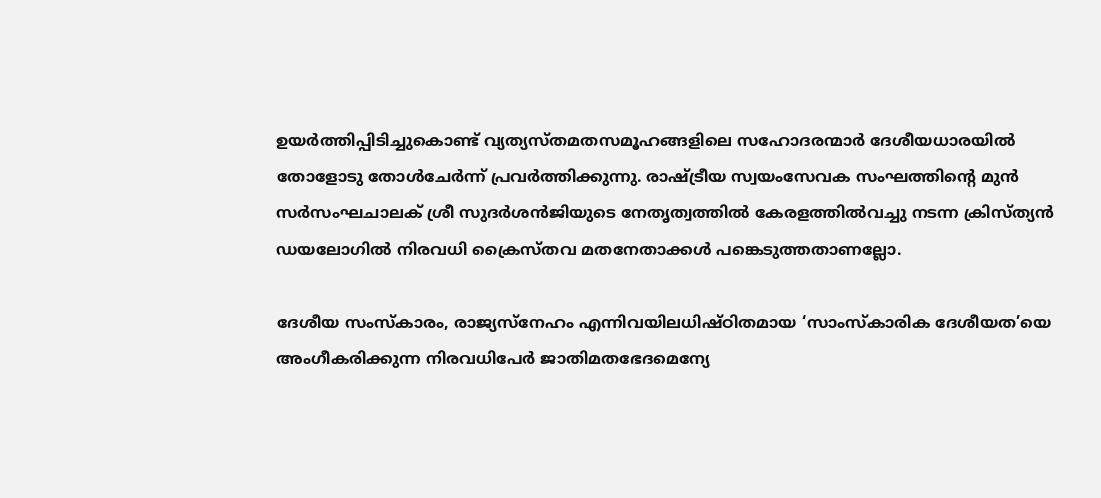ഉയര്‍ത്തിപ്പിടിച്ചുകൊണ്ട് വ്യത്യസ്തമതസമൂഹങ്ങളിലെ സഹോദരന്മാര്‍ ദേശീയധാരയില്‍ തോളോടു തോള്‍ചേര്‍ന്ന് പ്രവര്‍ത്തിക്കുന്നു. രാഷ്‌ട്രീയ സ്വയംസേവക സംഘത്തിന്റെ മുന്‍ സര്‍സംഘചാലക് ശ്രീ സുദര്‍ശന്‍ജിയുടെ നേതൃത്വത്തില്‍ കേരളത്തില്‍വച്ചു നടന്ന ക്രിസ്ത്യന്‍ ഡയലോഗില്‍ നിരവധി ക്രൈസ്തവ മതനേതാക്കള്‍ പങ്കെടുത്തതാണല്ലോ.

ദേശീയ സംസ്‌കാരം, രാജ്യസ്‌നേഹം എന്നിവയിലധിഷ്ഠിതമായ ‘സാംസ്‌കാരിക ദേശീയത’യെ അംഗീകരിക്കുന്ന നിരവധിപേര്‍ ജാതിമതഭേദമെന്യേ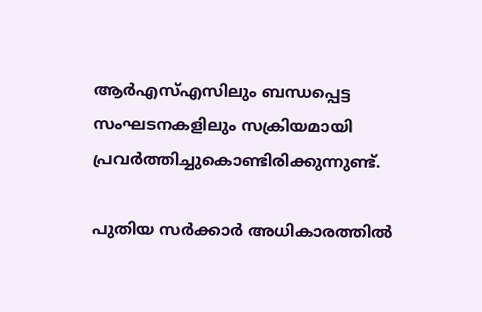ആര്‍എസ്എസിലും ബന്ധപ്പെട്ട സംഘടനകളിലും സക്രിയമായി പ്രവര്‍ത്തിച്ചുകൊണ്ടിരിക്കുന്നുണ്ട്.

പുതിയ സര്‍ക്കാര്‍ അധികാരത്തില്‍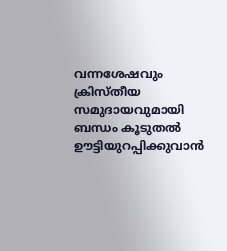വന്നശേഷവും ക്രിസ്തീയ സമുദായവുമായി ബന്ധം കൂടുതല്‍ ഊട്ടിയുറപ്പിക്കുവാന്‍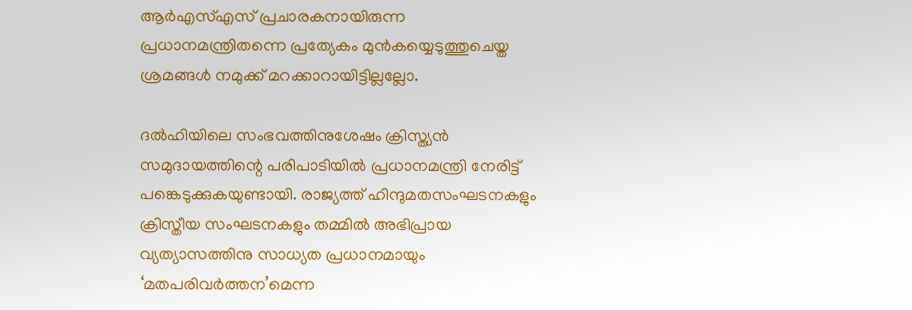ആര്‍എസ്എസ് പ്രചാരകനായിരുന്ന പ്രധാനമന്ത്രിതന്നെ പ്രത്യേകം മുന്‍കയ്യെടുത്തുചെയ്ത ശ്രമങ്ങള്‍ നമുക്ക് മറക്കാറായിട്ടില്ലല്ലോ.

ദല്‍ഹിയിലെ സംഭവത്തിനുശേഷം ക്രിസ്ത്യന്‍ സമുദായത്തിന്റെ പരിപാടിയില്‍ പ്രധാനമന്ത്രി നേരിട്ട് പങ്കെടുക്കുകയുണ്ടായി. രാജ്യത്ത് ഹിന്ദുമതസംഘടനകളും ക്രിസ്തീയ സംഘടനകളും തമ്മില്‍ അഭിപ്രായ വ്യത്യാസത്തിനു സാധ്യത പ്രധാനമായും ‘മതപരിവര്‍ത്തന’മെന്ന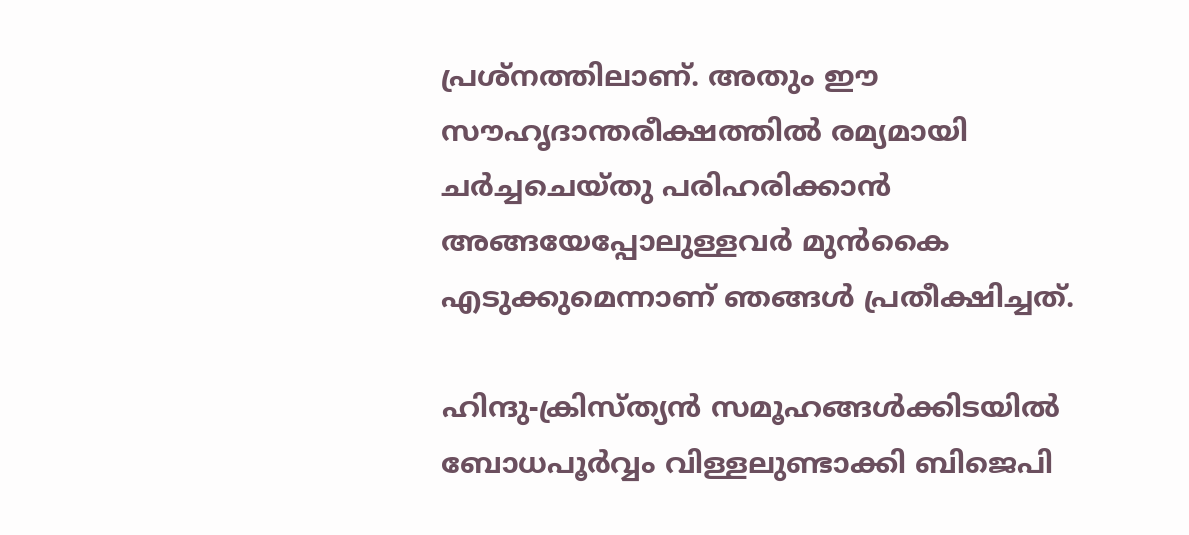പ്രശ്‌നത്തിലാണ്. അതും ഈ സൗഹൃദാന്തരീക്ഷത്തില്‍ രമ്യമായി ചര്‍ച്ചചെയ്തു പരിഹരിക്കാന്‍ അങ്ങയേപ്പോലുള്ളവര്‍ മുന്‍കൈ എടുക്കുമെന്നാണ് ഞങ്ങള്‍ പ്രതീക്ഷിച്ചത്.

ഹിന്ദു-ക്രിസ്ത്യന്‍ സമൂഹങ്ങള്‍ക്കിടയില്‍ ബോധപൂര്‍വ്വം വിള്ളലുണ്ടാക്കി ബിജെപി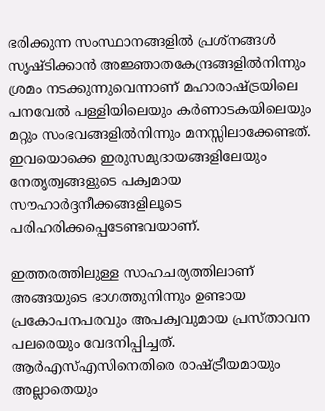ഭരിക്കുന്ന സംസ്ഥാനങ്ങളില്‍ പ്രശ്‌നങ്ങള്‍ സൃഷ്ടിക്കാന്‍ അജ്ഞാതകേന്ദ്രങ്ങളില്‍നിന്നും ശ്രമം നടക്കുന്നുവെന്നാണ് മഹാരാഷ്‌ട്രയിലെ പനവേല്‍ പള്ളിയിലെയും കര്‍ണാടകയിലെയും മറ്റും സംഭവങ്ങളില്‍നിന്നും മനസ്സിലാക്കേണ്ടത്. ഇവയൊക്കെ ഇരുസമുദായങ്ങളിലേയും നേതൃത്വങ്ങളുടെ പക്വമായ സൗഹാര്‍ദ്ദനീക്കങ്ങളിലൂടെ പരിഹരിക്കപ്പെടേണ്ടവയാണ്.

ഇത്തരത്തിലുള്ള സാഹചര്യത്തിലാണ് അങ്ങയുടെ ഭാഗത്തുനിന്നും ഉണ്ടായ പ്രകോപനപരവും അപക്വവുമായ പ്രസ്താവന പലരെയും വേദനിപ്പിച്ചത്. ആര്‍എസ്എസിനെതിരെ രാഷ്‌ട്രീയമായും അല്ലാതെയും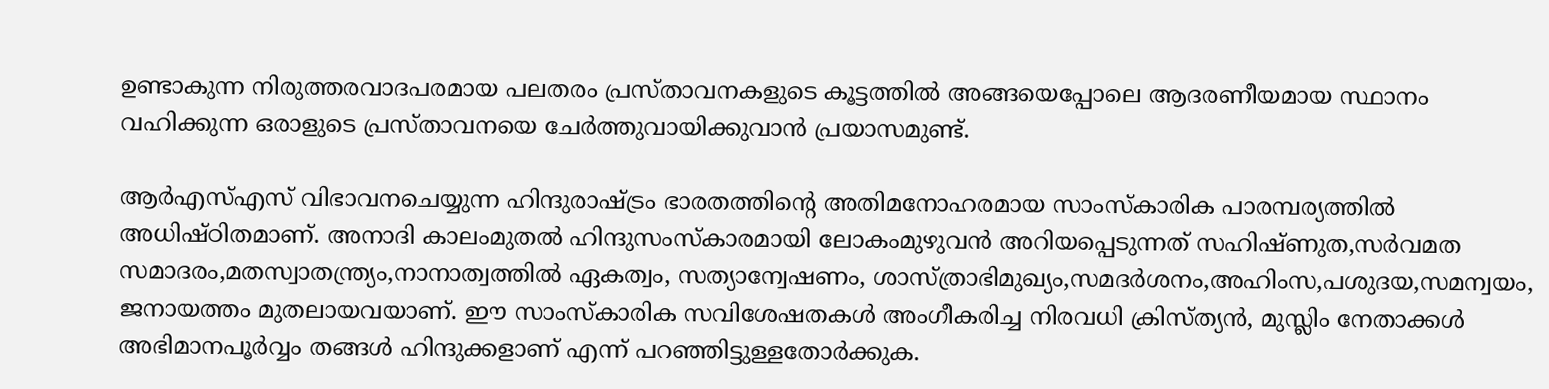ഉണ്ടാകുന്ന നിരുത്തരവാദപരമായ പലതരം പ്രസ്താവനകളുടെ കൂട്ടത്തില്‍ അങ്ങയെപ്പോലെ ആദരണീയമായ സ്ഥാനം വഹിക്കുന്ന ഒരാളുടെ പ്രസ്താവനയെ ചേര്‍ത്തുവായിക്കുവാന്‍ പ്രയാസമുണ്ട്.

ആര്‍എസ്എസ് വിഭാവനചെയ്യുന്ന ഹിന്ദുരാഷ്‌ട്രം ഭാരതത്തിന്റെ അതിമനോഹരമായ സാംസ്‌കാരിക പാരമ്പര്യത്തില്‍ അധിഷ്ഠിതമാണ്. അനാദി കാലംമുതല്‍ ഹിന്ദുസംസ്‌കാരമായി ലോകംമുഴുവന്‍ അറിയപ്പെടുന്നത് സഹിഷ്ണുത,സര്‍വമത സമാദരം,മതസ്വാതന്ത്ര്യം,നാനാത്വത്തില്‍ ഏകത്വം, സത്യാന്വേഷണം, ശാസ്ത്രാഭിമുഖ്യം,സമദര്‍ശനം,അഹിംസ,പശുദയ,സമന്വയം, ജനായത്തം മുതലായവയാണ്. ഈ സാംസ്‌കാരിക സവിശേഷതകള്‍ അംഗീകരിച്ച നിരവധി ക്രിസ്ത്യന്‍, മുസ്ലിം നേതാക്കള്‍ അഭിമാനപൂര്‍വ്വം തങ്ങള്‍ ഹിന്ദുക്കളാണ് എന്ന് പറഞ്ഞിട്ടുള്ളതോര്‍ക്കുക.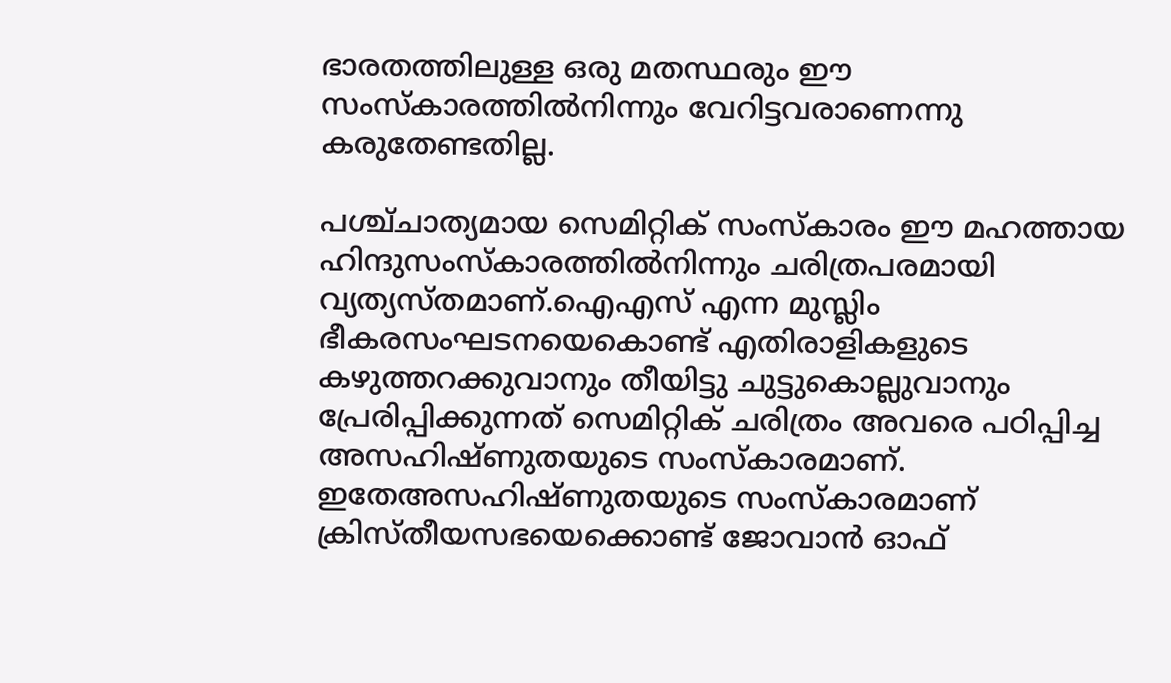ഭാരതത്തിലുള്ള ഒരു മതസ്ഥരും ഈ സംസ്‌കാരത്തില്‍നിന്നും വേറിട്ടവരാണെന്നു കരുതേണ്ടതില്ല.

പശ്ച്ചാത്യമായ സെമിറ്റിക് സംസ്‌കാരം ഈ മഹത്തായ ഹിന്ദുസംസ്‌കാരത്തില്‍നിന്നും ചരിത്രപരമായി വ്യത്യസ്തമാണ്.ഐഎസ് എന്ന മുസ്ലിം ഭീകരസംഘടനയെകൊണ്ട് എതിരാളികളുടെ കഴുത്തറക്കുവാനും തീയിട്ടു ചുട്ടുകൊല്ലുവാനും പ്രേരിപ്പിക്കുന്നത് സെമിറ്റിക് ചരിത്രം അവരെ പഠിപ്പിച്ച അസഹിഷ്ണുതയുടെ സംസ്‌കാരമാണ്. ഇതേഅസഹിഷ്ണുതയുടെ സംസ്‌കാരമാണ് ക്രിസ്തീയസഭയെക്കൊണ്ട് ജോവാന്‍ ഓഫ്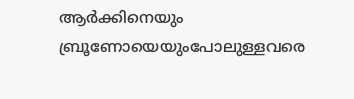ആര്‍ക്കിനെയും ബ്രൂണോയെയുംപോലുള്ളവരെ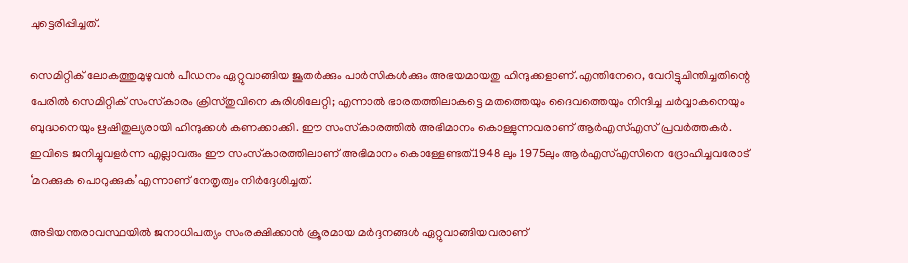ചുട്ടെരിപ്പിച്ചത്.

സെമിറ്റിക് ലോകത്തുമുഴുവന്‍ പീഡനം ഏറ്റുവാങ്ങിയ ജൂതര്‍ക്കും പാര്‍സികള്‍ക്കും അഭയമായതു ഹിന്ദുക്കളാണ്.എന്തിനേറെ, വേറിട്ടുചിന്തിച്ചതിന്റെ പേരില്‍ സെമിറ്റിക് സംസ്‌കാരം ക്രിസ്തുവിനെ കുരിശിലേറ്റി; എന്നാല്‍ ഭാരതത്തിലാകട്ടെ മതത്തെയും ദൈവത്തെയും നിന്ദിച്ച ചര്‍വ്വാകനെയും ബുദ്ധനെയും ഋഷിതുല്യരായി ഹിന്ദുക്കള്‍ കണക്കാക്കി. ഈ സംസ്‌കാരത്തില്‍ അഭിമാനം കൊള്ളുന്നവരാണ് ആര്‍എസ്എസ് പ്രവര്‍ത്തകര്‍. ഇവിടെ ജനിച്ചുവളര്‍ന്ന എല്ലാവരും ഈ സംസ്‌കാരത്തിലാണ് അഭിമാനം കൊള്ളേണ്ടത്.1948 ലും 1975ലും ആര്‍എസ്എസിനെ ദ്രോഹിച്ചവരോട് ‘മറക്കുക പൊറുക്കുക’എന്നാണ് നേതൃത്വം നിര്‍ദ്ദേശിച്ചത്.

അടിയന്തരാവസ്ഥയില്‍ ജനാധിപത്യം സംരക്ഷിക്കാന്‍ ക്രൂരമായ മര്‍ദ്ദനങ്ങള്‍ ഏറ്റുവാങ്ങിയവരാണ്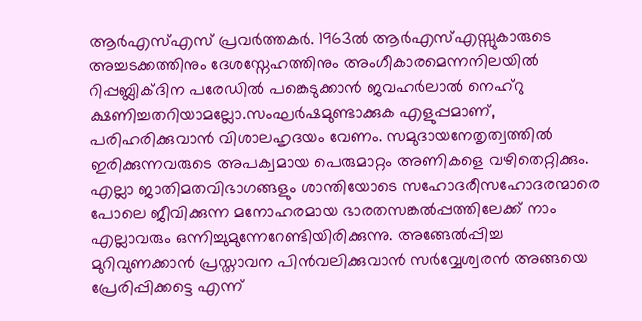ആര്‍എസ്എസ് പ്രവര്‍ത്തകര്‍. 1963ല്‍ ആര്‍എസ്എസ്സുകാരുടെ അച്ചടക്കത്തിനും ദേശസ്നേഹത്തിനും അംഗീകാരമെന്നനിലയില്‍ റിപ്പബ്ലിക്ദിന പരേഡില്‍ പങ്കെടുക്കാന്‍ ജവഹര്‍ലാല്‍ നെഹ്‌റു ക്ഷണിച്ചതറിയാമല്ലോ.സംഘര്‍ഷമുണ്ടാക്കുക എളുപ്പമാണ്, പരിഹരിക്കുവാന്‍ വിശാലഹൃദയം വേണം. സമുദായനേതൃത്വത്തില്‍ ഇരിക്കുന്നവരുടെ അപക്വമായ പെരുമാറ്റം അണികളെ വഴിതെറ്റിക്കും. എല്ലാ ജാതിമതവിഭാഗങ്ങളും ശാന്തിയോടെ സഹോദരീസഹോദരന്മാരെ പോലെ ജീവിക്കുന്ന മനോഹരമായ ഭാരതസങ്കല്‍പ്പത്തിലേക്ക് നാം എല്ലാവരും ഒന്നിച്ചുമുന്നേറേണ്ടിയിരിക്കുന്നു. അങ്ങേല്‍പ്പിച്ച മുറിവുണക്കാന്‍ പ്രസ്താവന പിന്‍വലിക്കുവാന്‍ സര്‍വ്വേശ്വരന്‍ അങ്ങയെ പ്രേരിപ്പിക്കട്ടെ എന്ന്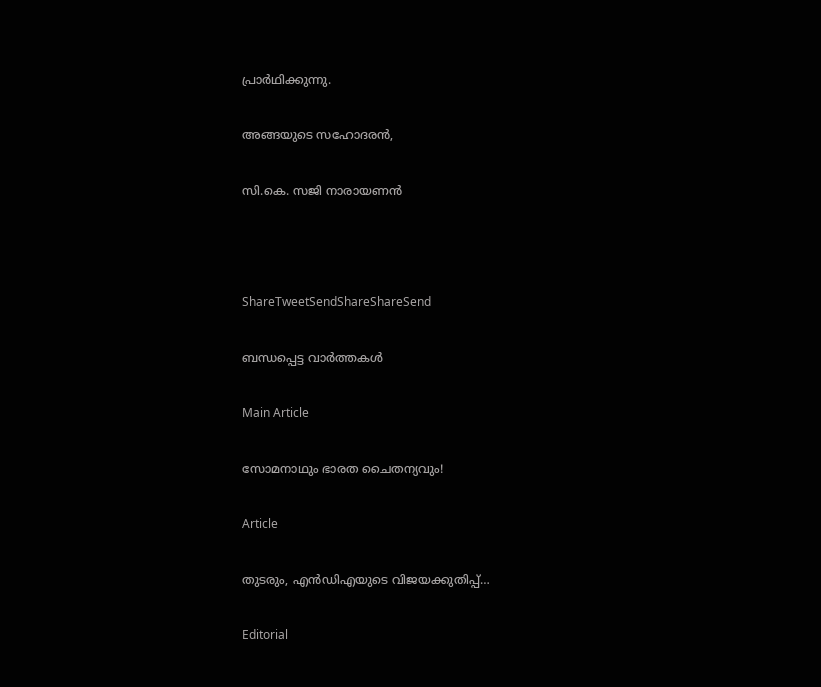പ്രാര്‍ഥിക്കുന്നു.

അങ്ങയുടെ സഹോദരന്‍,

സി.കെ. സജി നാരായണന്‍



ShareTweetSendShareShareSend

ബന്ധപ്പെട്ട വാര്‍ത്തകള്‍

Main Article

സോമനാഥും ഭാരത ചൈതന്യവും!

Article

തുടരും, എന്‍ഡിഎയുടെ വിജയക്കുതിപ്പ്…

Editorial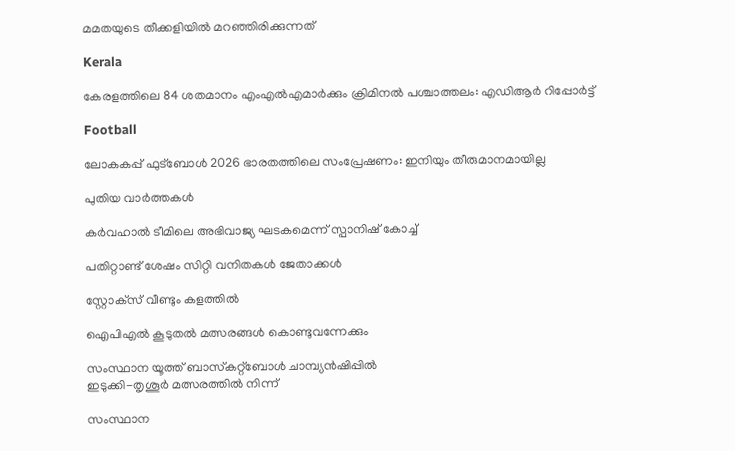മമതയുടെ തീക്കളിയില്‍ മറഞ്ഞിരിക്കുന്നത്

Kerala

കേരളത്തിലെ 84 ശതമാനം എംഎൽഎമാർക്കും ക്രിമിനൽ പശ്ചാത്തലം: എഡിആർ റിപ്പോർട്ട്

Football

ലോകകപ്പ് ഫുട്‌ബോള്‍ 2026 ഭാരതത്തിലെ സംപ്രേഷണം: ഇനിയും തീരുമാനമായില്ല

പുതിയ വാര്‍ത്തകള്‍

കര്‍വഹാല്‍ ടീമിലെ അഭിവാജ്യ ഘടകമെന്ന് സ്പാനിഷ് കോച്ച്

പതിറ്റാണ്ട് ശേഷം സിറ്റി വനിതകള്‍ ജേതാക്കള്‍

സ്റ്റോക്‌സ് വീണ്ടും കളത്തില്‍

ഐപിഎല്‍ കൂടുതല്‍ മത്സരങ്ങള്‍ കൊണ്ടുവന്നേക്കും

സംസ്ഥാന യൂത്ത് ബാസ്‌കറ്റ്‌ബോള്‍ ചാമ്പ്യന്‍ഷിപ്പില്‍
ഇടുക്കി-തൃശൂര്‍ മത്സരത്തില്‍ നിന്ന്‌

സംസ്ഥാന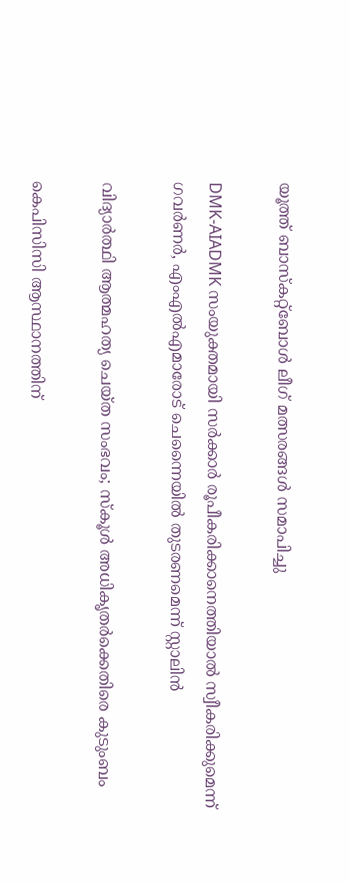യൂത്ത് ബാസ്‌കറ്റ്‌ബോള്‍ ലീഗ് മത്സരങ്ങള്‍ സമാപിച്ചു

DMK-AIADMK സംയുക്തമായി സർക്കാർ രൂപീകരിക്കാനെത്തിയാൽ സ്വീകരിക്കുമെന്ന് ഗവർണർ, എംഎൽഎമാരോട് ചെന്നൈയിൽ തുടരണമെന്ന് സ്റ്റാലിൻ

വിദ്യാര്‍ത്ഥി ആത്മഹത്യ ചെയ്ത സംഭവം; സ്‌കൂള്‍ അധികൃതര്‍ക്കെതിരെ കുടുംബം

കെപിസിസി ആസ്ഥാനത്തിന്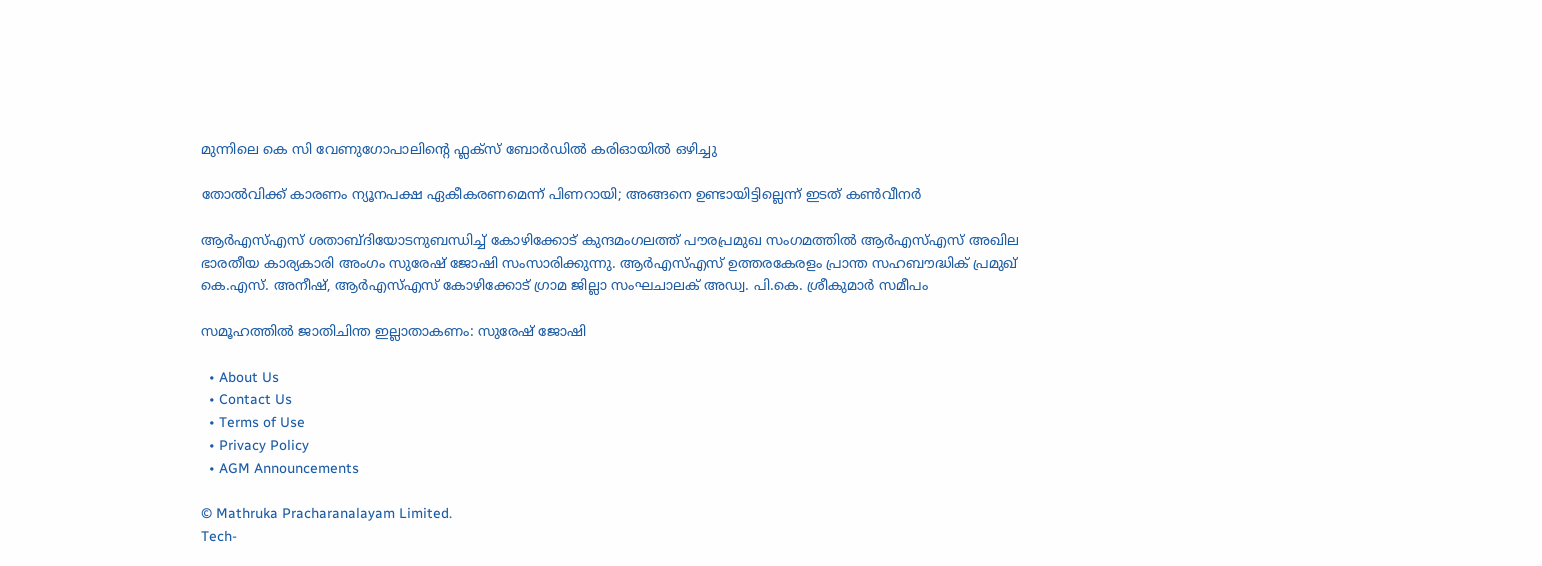മുന്നിലെ കെ സി വേണുഗോപാലിന്റെ ഫ്ലക്സ് ബോർഡിൽ കരിഓയിൽ ഒഴിച്ചു

തോല്‍വിക്ക് കാരണം ന്യൂനപക്ഷ ഏകീകരണമെന്ന് പിണറായി; അങ്ങനെ ഉണ്ടായിട്ടില്ലെന്ന് ഇടത് കണ്‍വീനര്‍

ആര്‍എസ്എസ് ശതാബ്ദിയോടനുബന്ധിച്ച് കോഴിക്കോട് കുന്ദമംഗലത്ത് പൗരപ്രമുഖ സംഗമത്തില്‍ ആര്‍എസ്എസ് അഖില ഭാരതീയ കാര്യകാരി അംഗം സുരേഷ് ജോഷി സംസാരിക്കുന്നു. ആര്‍എസ്എസ് ഉത്തരകേരളം പ്രാന്ത സഹബൗദ്ധിക് പ്രമുഖ് കെ.എസ്. അനീഷ്, ആര്‍എസ്എസ് കോഴിക്കോട് ഗ്രാമ ജില്ലാ സംഘചാലക് അഡ്വ. പി.കെ. ശ്രീകുമാര്‍ സമീപം

സമൂഹത്തില്‍ ജാതിചിന്ത ഇല്ലാതാകണം: സുരേഷ് ജോഷി

  • About Us
  • Contact Us
  • Terms of Use
  • Privacy Policy
  • AGM Announcements

© Mathruka Pracharanalayam Limited.
Tech-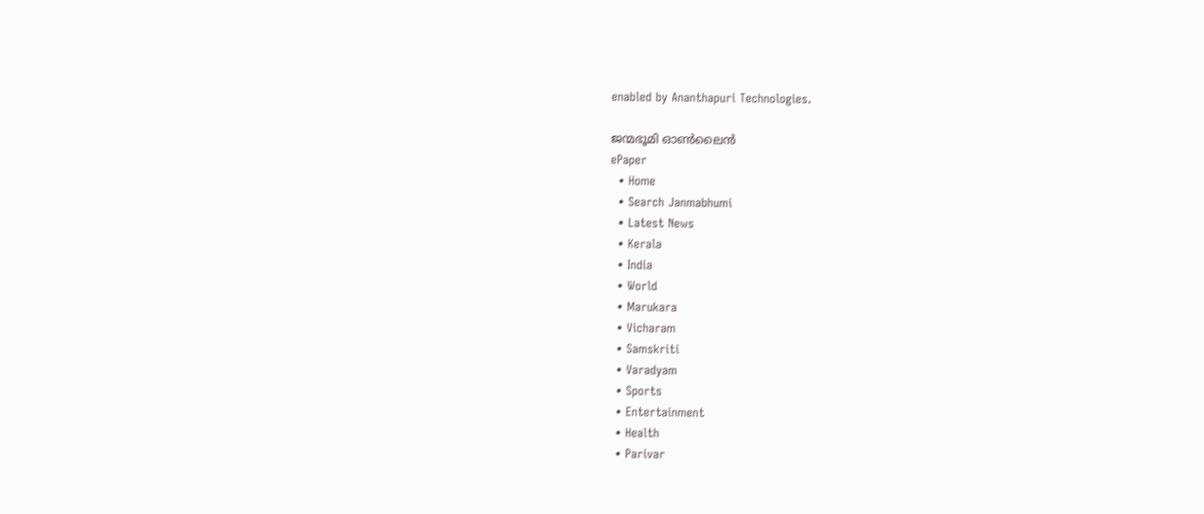enabled by Ananthapuri Technologies.

ജന്മഭൂമി ഓണ്‍ലൈന്‍
ePaper
  • Home
  • Search Janmabhumi
  • Latest News
  • Kerala
  • India
  • World
  • Marukara
  • Vicharam
  • Samskriti
  • Varadyam
  • Sports
  • Entertainment
  • Health
  • Parivar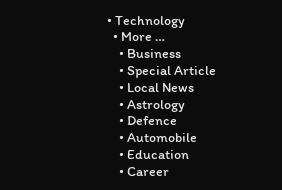• Technology
  • More …
    • Business
    • Special Article
    • Local News
    • Astrology
    • Defence
    • Automobile
    • Education
    • Career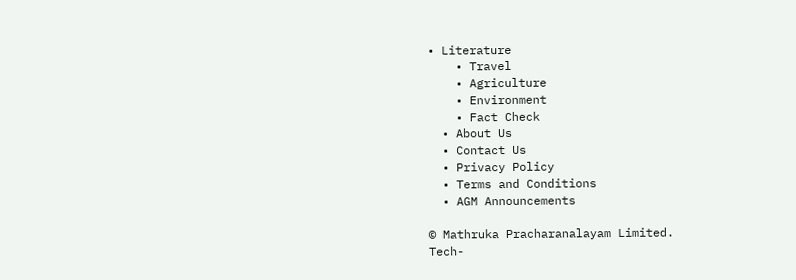• Literature
    • Travel
    • Agriculture
    • Environment
    • Fact Check
  • About Us
  • Contact Us
  • Privacy Policy
  • Terms and Conditions
  • AGM Announcements

© Mathruka Pracharanalayam Limited.
Tech-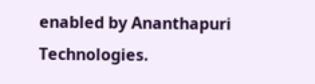enabled by Ananthapuri Technologies.